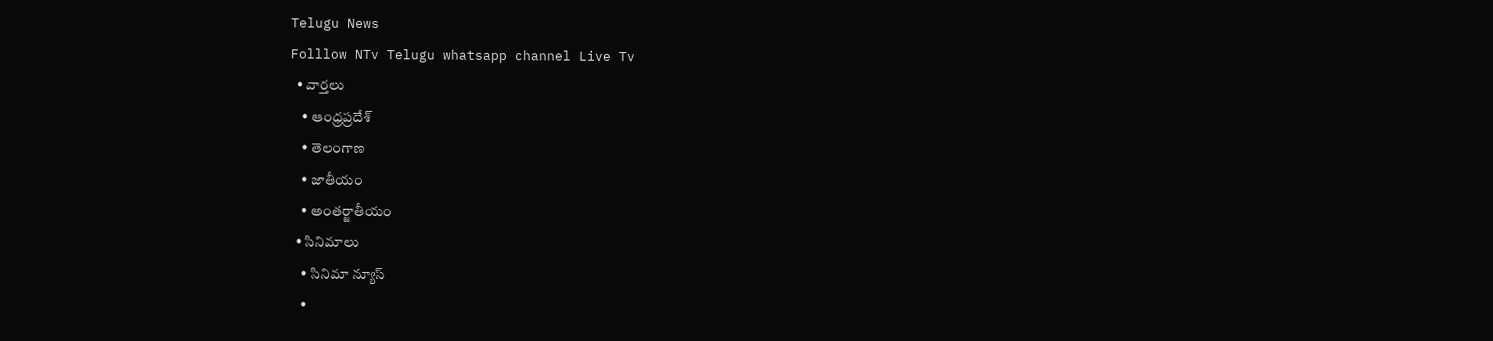Telugu News
Folllow NTv Telugu whatsapp channel Live Tv
  • వార్తలు
    • ఆంధ్రప్రదేశ్
    • తెలంగాణ
    • జాతీయం
    • అంతర్జాతీయం
  • సినిమాలు
    • సినిమా న్యూస్
    •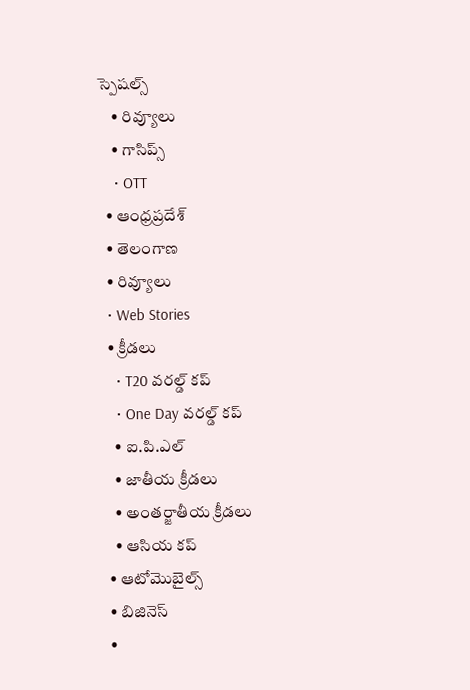స్పెషల్స్
    • రివ్యూలు
    • గాసిప్స్
    • OTT
  • ఆంధ్రప్రదేశ్
  • తెలంగాణ
  • రివ్యూలు
  • Web Stories
  • క్రీడలు
    • T20 వరల్డ్ కప్
    • One Day వరల్డ్ కప్
    • ఐ.పి.ఎల్
    • జాతీయ క్రీడలు
    • అంతర్జాతీయ క్రీడలు
    • ఆసియ కప్
  • ఆటోమొబైల్స్
  • బిజినెస్‌
  •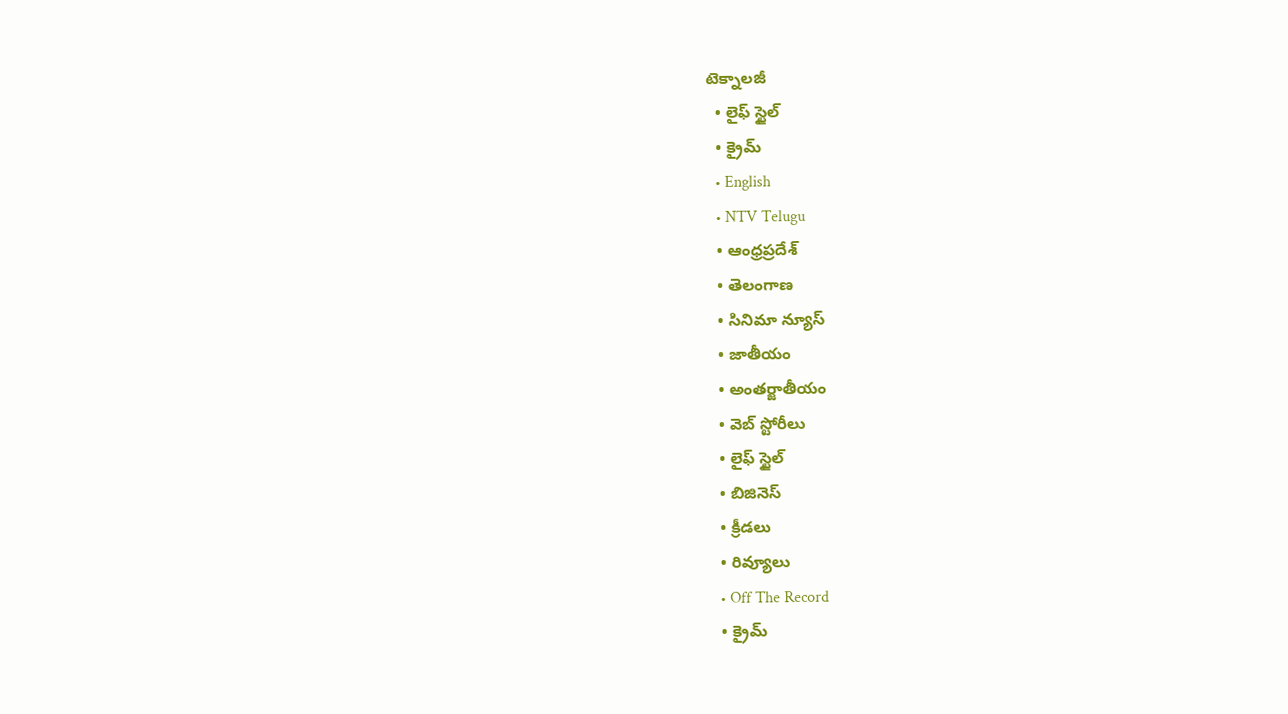టెక్నాలజీ
  • లైఫ్ స్టైల్
  • క్రైమ్
  • English
  • NTV Telugu
  • ఆంధ్రప్రదేశ్
  • తెలంగాణ
  • సినిమా న్యూస్
  • జాతీయం
  • అంతర్జాతీయం
  • వెబ్ స్టోరీలు
  • లైఫ్ స్టైల్
  • బిజినెస్‌
  • క్రీడలు
  • రివ్యూలు
  • Off The Record
  • క్రైమ్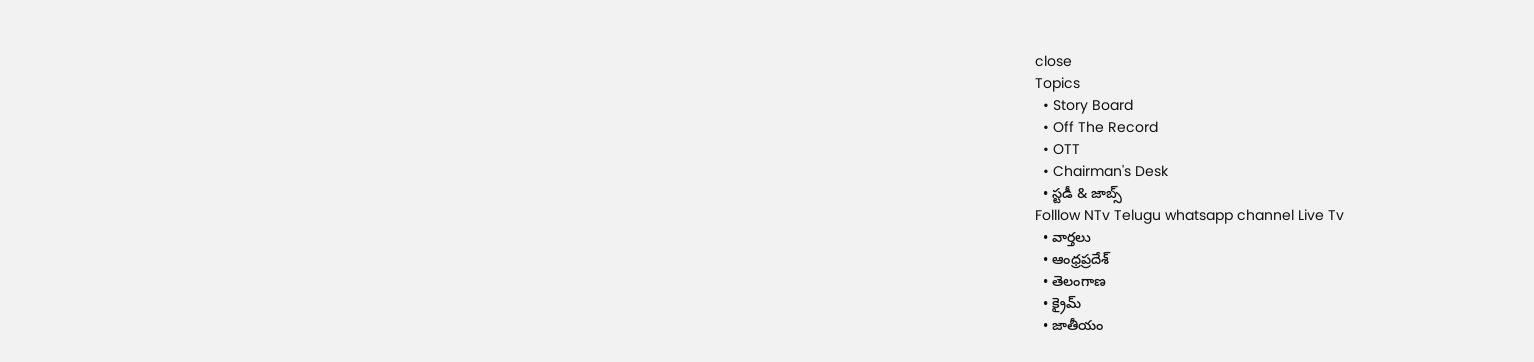close
Topics
  • Story Board
  • Off The Record
  • OTT
  • Chairman's Desk
  • స్టడీ & జాబ్స్
Folllow NTv Telugu whatsapp channel Live Tv
  • వార్తలు
  • ఆంధ్రప్రదేశ్
  • తెలంగాణ
  • క్రైమ్
  • జాతీయం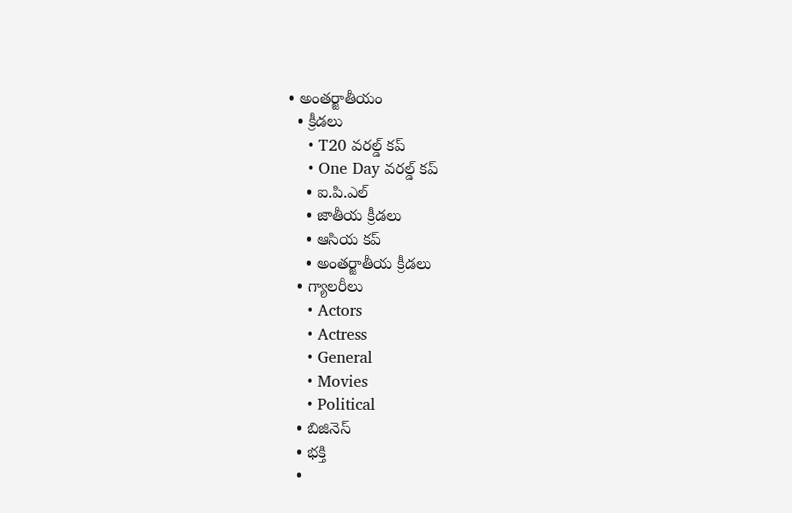• అంతర్జాతీయం
  • క్రీడలు
    • T20 వరల్డ్ కప్
    • One Day వరల్డ్ కప్
    • ఐ.పి.ఎల్
    • జాతీయ క్రీడలు
    • ఆసియ కప్
    • అంతర్జాతీయ క్రీడలు
  • గ్యాలరీలు
    • Actors
    • Actress
    • General
    • Movies
    • Political
  • బిజినెస్‌
  • భక్తి
  •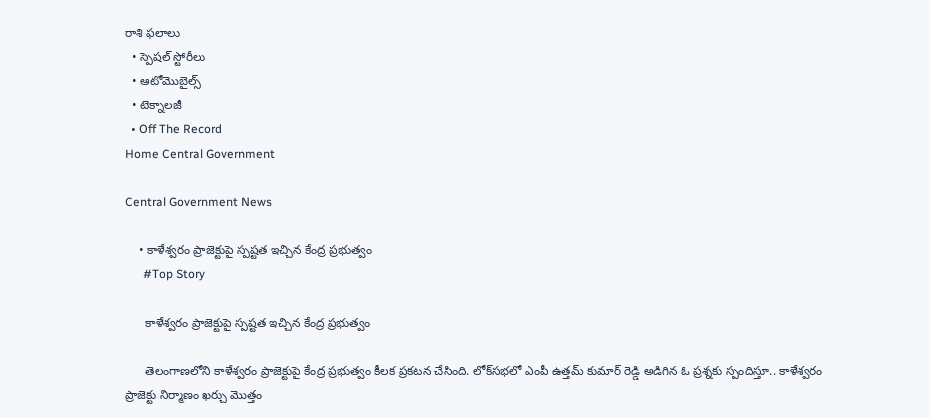రాశి ఫలాలు
  • స్పెషల్‌ స్టోరీలు
  • ఆటోమొబైల్స్
  • టెక్నాలజీ
  • Off The Record
Home Central Government

Central Government News

    • కాళేశ్వరం ప్రాజెక్టుపై స్పష్టత ఇచ్చిన కేంద్ర ప్రభుత్వం
      #Top Story

      కాళేశ్వరం ప్రాజెక్టుపై స్పష్టత ఇచ్చిన కేంద్ర ప్రభుత్వం

      తెలంగాణలోని కాళేశ్వరం ప్రాజెక్టుపై కేంద్ర ప్రభుత్వం కీలక ప్రకటన చేసింది. లోక్‌సభలో ఎంపీ ఉత్తమ్ కుమార్ రెడ్డి అడిగిన ఓ ప్రశ్నకు స్పందిస్తూ.. కాళేశ్వరం ప్రాజెక్టు నిర్మాణం ఖర్చు మొత్తం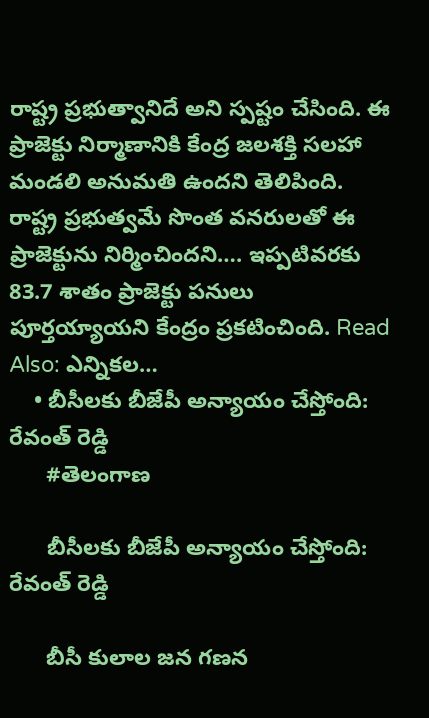రాష్ట్ర ప్రభుత్వానిదే అని స్పష్టం చేసింది. ఈ ప్రాజెక్టు నిర్మాణానికి కేంద్ర జలశక్తి సలహా మండలి అనుమతి ఉందని తెలిపింది. రాష్ట్ర ప్రభుత్వమే సొంత వనరులతో ఈ ప్రాజెక్టును నిర్మించిందని…. ఇప్పటివరకు 83.7 శాతం ప్రాజెక్టు పనులు పూర్తయ్యాయని కేంద్రం ప్రకటించింది. Read Also: ఎన్నికల…
    • బీసీలకు బీజేపీ అన్యాయం చేస్తోంది: రేవంత్‌ రెడ్డి
      #తెలంగాణ

      బీసీలకు బీజేపీ అన్యాయం చేస్తోంది: రేవంత్‌ రెడ్డి

      బీసీ కులాల జన గణన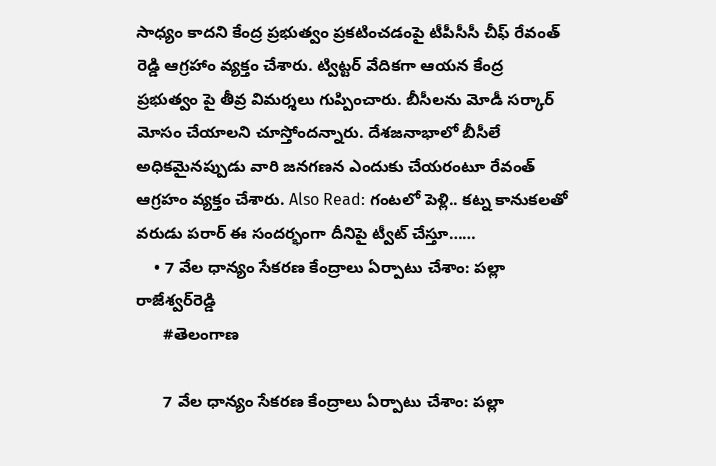సాధ్యం కాదని కేంద్ర ప్రభుత్వం ప్రకటించడంపై టీపీసీసీ చీఫ్‌ రేవంత్‌ రెడ్డి ఆగ్రహాం వ్యక్తం చేశారు. ట్విట్టర్‌ వేదికగా ఆయన కేంద్ర ప్రభుత్వం పై తీవ్ర విమర్శలు గుప్పించారు. బీసీలను మోడీ సర్కార్‌ మోసం చేయాలని చూస్తోందన్నారు. దేశజనాభాలో బీసీలే అధికమైనప్పుడు వారి జనగణన ఎందుకు చేయరంటూ రేవంత్‌ ఆగ్రహం వ్యక్తం చేశారు. Also Read: గంటలో పెళ్లి.. కట్న కానుకలతో వరుడు పరార్‌ ఈ సందర్భంగా దీనిపై ట్వీట్‌ చేస్తూ……
    • 7 వేల ధాన్యం సేకరణ కేంద్రాలు ఏర్పాటు చేశాం: పల్లా రాజేశ్వర్‌రెడ్డి
      #తెలంగాణ

      7 వేల ధాన్యం సేకరణ కేంద్రాలు ఏర్పాటు చేశాం: పల్లా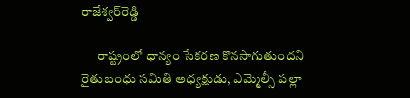రాజేశ్వర్‌రెడ్డి

      రాష్ట్రంలో ధాన్యం సేకరణ కొనసాగుతుందని రైతుబంధు సమితి అధ్యక్షుడు, ఎమ్మెల్సీ పల్లా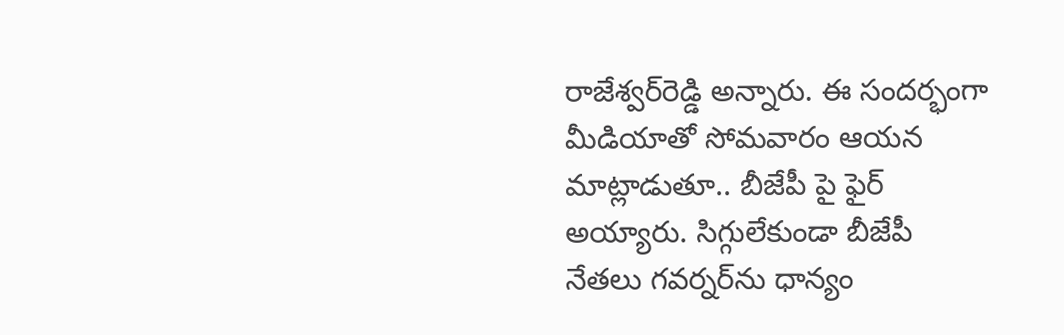రాజేశ్వర్‌రెడ్డి అన్నారు. ఈ సందర్భంగా మీడియాతో సోమవారం ఆయన మాట్లాడుతూ.. బీజేపీ పై ఫైర్‌ అయ్యారు. సిగ్గులేకుండా బీజేపీ నేతలు గవర్నర్‌ను ధాన్యం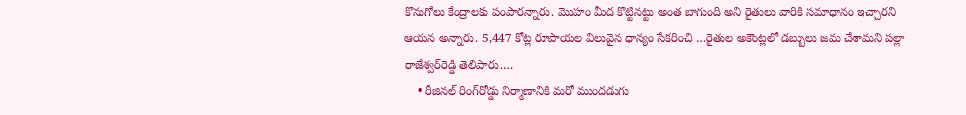కొనుగోలు కేంద్రాలకు పంపారన్నారు. మొహం మీద కొట్టినట్టు అంత బాగుంది అని రైతులు వారికి సమాధానం ఇచ్చారని ఆయన అన్నారు. 5,447 కోట్ల రూపాయల విలువైన ధాన్యం సేకరించి …రైతుల అకౌంట్లలో డబ్బులు జమ చేశామని పల్లా రాజేశ్వర్‌రెడ్డి తెలిపారు.…
    • రీజినల్‌ రింగ్‌రోడ్డు నిర్మాణానికి మరో ముందడుగు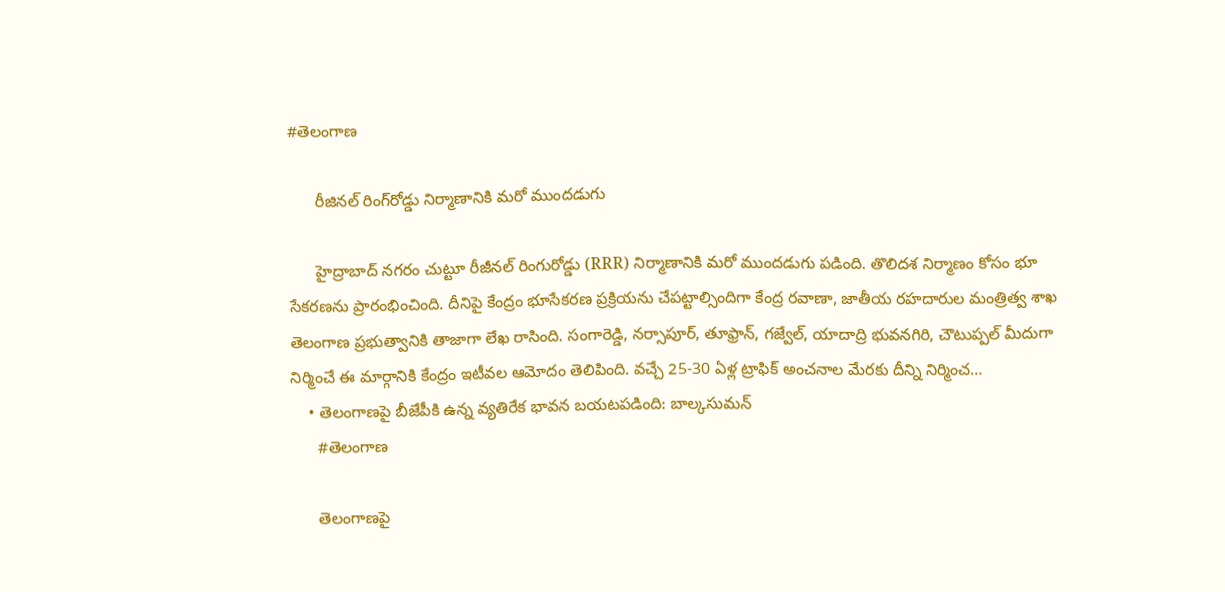#తెలంగాణ

      రీజినల్‌ రింగ్‌రోడ్డు నిర్మాణానికి మరో ముందడుగు

      హైద్రాబాద్‌ నగరం చుట్టూ రీజీనల్ రింగురోడ్డు (RRR) నిర్మాణానికి మరో ముందడుగు పడింది. తొలిదశ నిర్మాణం కోసం భూ సేకరణను ప్రారంభించింది. దీనిపై కేంద్రం భూసేకరణ ప్రక్రియను చేపట్టాల్సిందిగా కేంద్ర రవాణా, జాతీయ రహదారుల మంత్రిత్వ శాఖ తెలంగాణ ప్రభుత్వానికి తాజాగా లేఖ రాసింది. సంగారెడ్డి, నర్సాపూర్‌, తూఫ్రాన్‌, గజ్వేల్‌, యాదాద్రి భువనగిరి, చౌటుప్పల్‌ మీదుగా నిర్మించే ఈ మార్గానికి కేంద్రం ఇటీవల ఆమోదం తెలిపింది. వచ్చే 25-30 ఏళ్ల ట్రాఫిక్‌ అంచనాల మేరకు దీన్ని నిర్మించ…
    • తెలంగాణపై బీజేపీకి ఉన్న వ్యతిరేక భావన బయటపడింది: బాల్కసుమన్‌
      #తెలంగాణ

      తెలంగాణపై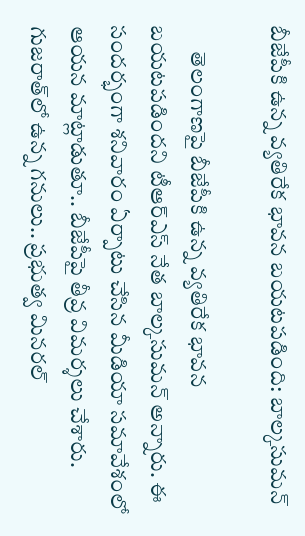బీజేపీకి ఉన్న వ్యతిరేక భావన బయటపడింది: బాల్కసుమన్‌

      తెలంగాణపై బీజేపీకి ఉన్న వ్యతిరేక భావన బయటపడిందని టీఆర్‌ఎస్‌ నేత బాల్కసుమన్‌ అన్నారు. ఈ సందర్భంగా శనివారం ఏర్పాటు చేసిన మీడియా సమావేశంలో ఆయన మాట్లాడుతూ.. బీజేపీపై తీవ్ర విమర్శలు చేశారు. గుజరాత్‌లో ఉన్న గనులు.. ప్రభుత్వ మినరల్‌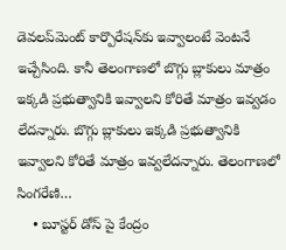డెవలప్‌మెంట్‌ కార్పొరేషన్‌కు ఇవ్వాలంటే వెంటనే ఇచ్చేసింది. కానీ తెలంగాణలో బొగ్గు బ్లాకులు మాత్రం ఇక్కడి ప్రభుత్వానికి ఇవ్వాలని కోరితే మాత్రం ఇవ్వడం లేదన్నారు. బొగ్గు బ్లాకులు ఇక్కడి ప్రభుత్వానికి ఇవ్వాలని కోరితే మాత్రం ఇవ్వలేదన్నారు. తెలంగాణలో సింగరేణి…
    • బూస్టర్‌ డోస్‌ పై కేంద్రం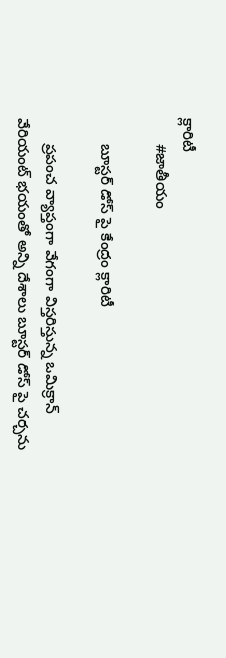క్లారిటీ
      #జాతీయం

      బూస్టర్‌ డోస్‌ పై కేంద్రం క్లారిటీ

      ప్రపంచ వ్యాప్తంగా వేగంగా విస్తరిస్తున్న ఒమిక్రాన్‌ వేరియంట్‌ భయంతో అన్ని దేశాలు బూస్టర్‌ డోస్‌ పై చర్చను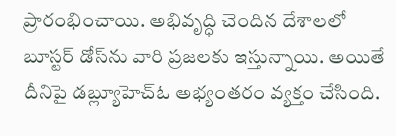ప్రారంభించాయి. అభివృద్ధి చెందిన దేశాలలో బూస్టర్‌ డోస్‌ను వారి ప్రజలకు ఇస్తున్నాయి. అయితే దీనిపై డబ్ల్యూహెచ్‌ఓ అభ్యంతరం వ్యక్తం చేసింది.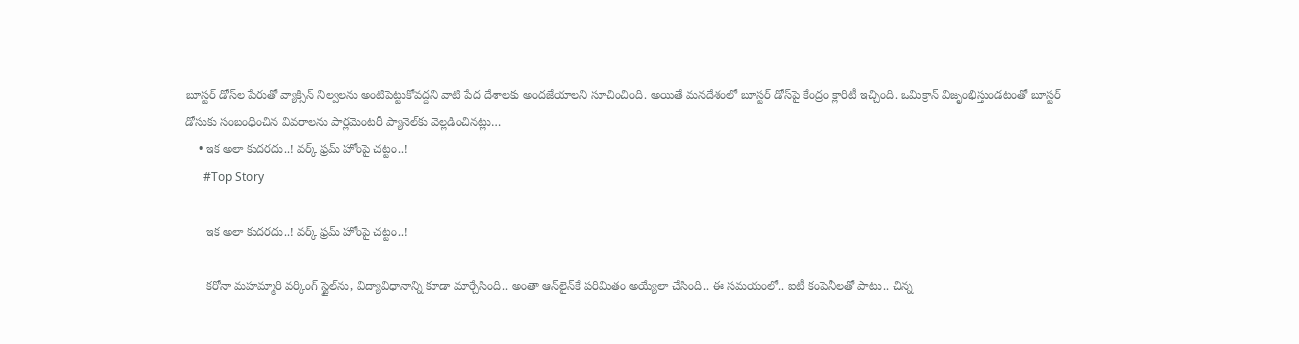బూస్టర్‌ డోస్‌ల పేరుతో వ్యాక్సిన్‌ నిల్వలను అంటిపెట్టుకోవద్దని వాటి పేద దేశాలకు అందజేయాలని సూచించింది. అయితే మనదేశంలో బూస్టర్‌ డోస్‌పై కేంద్రం క్లారిటీ ఇచ్చింది. ఒమిక్రాన్‌ విజృంభిస్తుండటంతో బూస్టర్‌ డోసుకు సంబంధించిన వివరాలను పార్లమెంటరీ ప్యానెల్‌కు వెల్లడించినట్లు…
    • ఇక అలా కుదరదు..! వర్క్‌ ఫ్రమ్‌ హోంపై చట్టం..!
      #Top Story

      ఇక అలా కుదరదు..! వర్క్‌ ఫ్రమ్‌ హోంపై చట్టం..!

      కరోనా మహమ్మారి వర్కింగ్‌ స్టైల్‌ను, విద్యావిధానాన్ని కూడా మార్చేసింది.. అంతా ఆన్‌లైన్‌కే పరిమితం అయ్యేలా చేసింది.. ఈ సమయంలో.. ఐటీ కంపెనీలతో పాటు.. చిన్న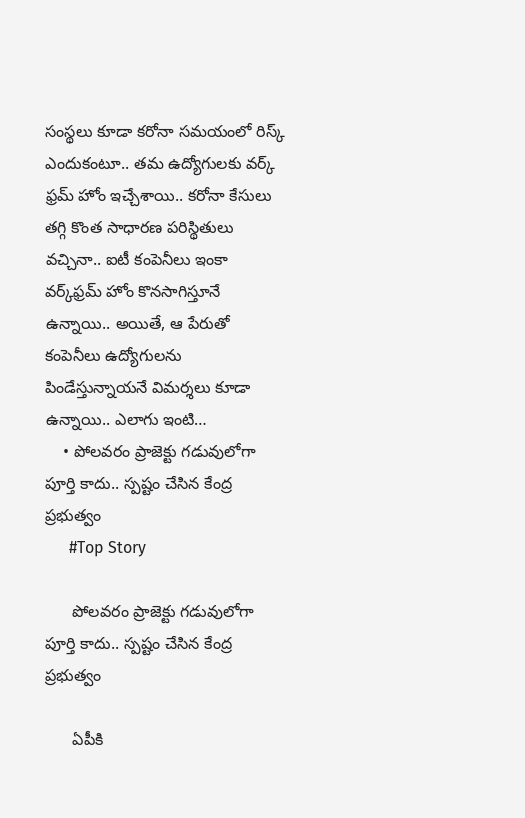సంస్థలు కూడా కరోనా సమయంలో రిస్క్‌ ఎందుకంటూ.. తమ ఉద్యోగులకు వర్క్‌ ఫ్రమ్‌ హోం ఇచ్చేశాయి.. కరోనా కేసులు తగ్గి కొంత సాధారణ పరిస్థితులు వచ్చినా.. ఐటీ కంపెనీలు ఇంకా వర్క్‌ఫ్రమ్‌ హోం కొనసాగిస్తూనే ఉన్నాయి.. అయితే, ఆ పేరుతో కంపెనీలు ఉద్యోగులను పిండేస్తున్నాయనే విమర్శలు కూడా ఉన్నాయి.. ఎలాగు ఇంటి…
    • పోలవరం ప్రాజెక్టు గడువులోగా పూర్తి కాదు.. స్పష్టం చేసిన కేంద్ర ప్రభుత్వం
      #Top Story

      పోలవరం ప్రాజెక్టు గడువులోగా పూర్తి కాదు.. స్పష్టం చేసిన కేంద్ర ప్రభుత్వం

      ఏపీకి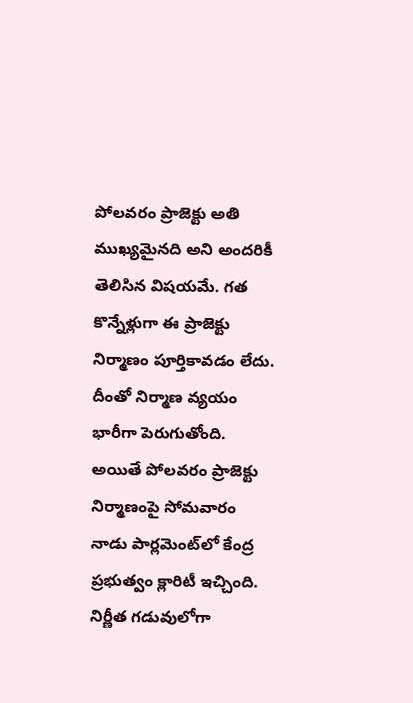పోలవరం ప్రాజెక్టు అతి ముఖ్యమైనది అని అందరికీ తెలిసిన విషయమే. గత కొన్నేళ్లుగా ఈ ప్రాజెక్టు నిర్మాణం పూర్తికావడం లేదు. దీంతో నిర్మాణ వ్యయం భారీగా పెరుగుతోంది. అయితే పోలవరం ప్రాజెక్టు నిర్మాణంపై సోమవారం నాడు పార్లమెంట్‌లో కేంద్ర ప్రభుత్వం క్లారిటీ ఇచ్చింది. నిర్ణీత గడువులోగా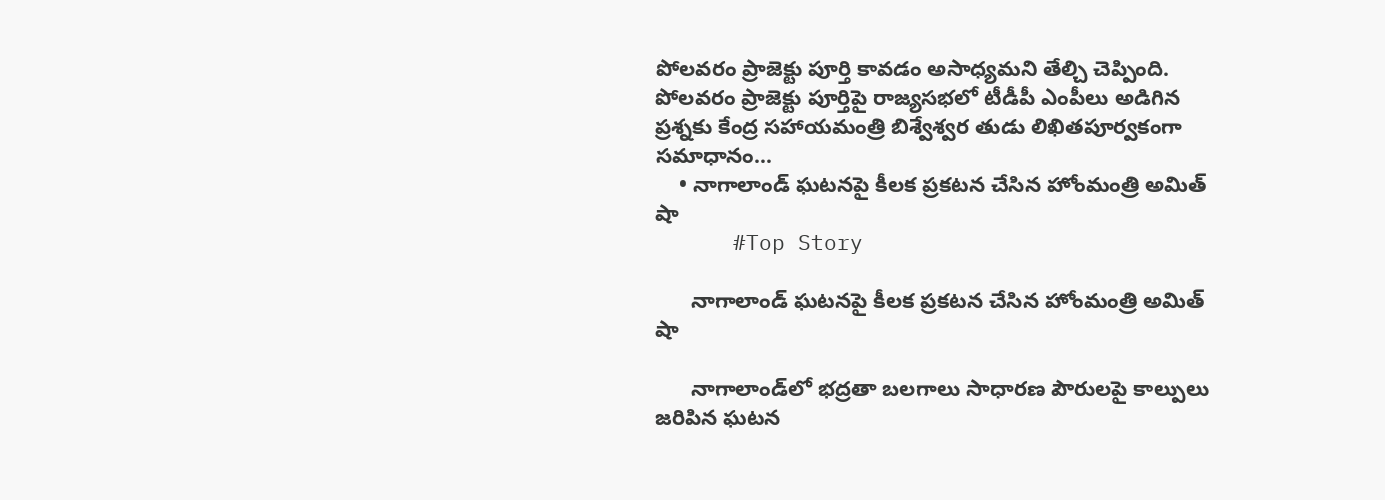పోలవరం ప్రాజెక్టు పూర్తి కావడం అసాధ్యమని తేల్చి చెప్పింది. పోలవరం ప్రాజెక్టు పూర్తిపై రాజ్యసభలో టీడీపీ ఎంపీలు అడిగిన ప్రశ్నకు కేంద్ర సహాయమంత్రి బిశ్వేశ్వర తుడు లిఖితపూర్వకంగా సమాధానం…
    • నాగాలాండ్ ఘటనపై కీలక ప్రకటన చేసిన హోంమంత్రి అమిత్‌ షా
      #Top Story

      నాగాలాండ్ ఘటనపై కీలక ప్రకటన చేసిన హోంమంత్రి అమిత్‌ షా

      నాగాలాండ్‌లో భద్రతా బలగాలు సాధారణ పౌరులపై కాల్పులు జరిపిన ఘటన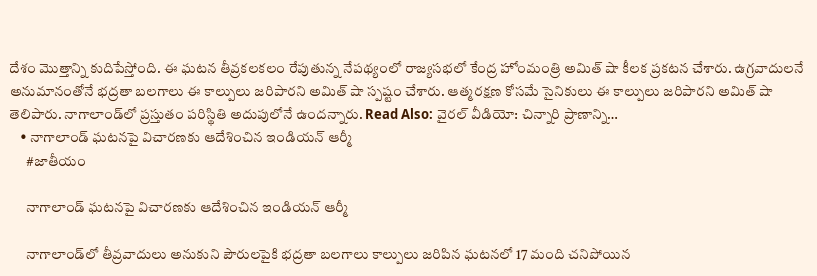దేశం మొత్తాన్ని కుదిపేస్తోంది. ఈ ఘటన తీవ్రకలకలం రేపుతున్న నేపథ్యంలో రాజ్యసభలో కేంద్ర హోంమంత్రి అమిత్‌ షా కీలక ప్రకటన చేశారు. ఉగ్రవాదులనే అనుమానంతోనే భద్రతా బలగాలు ఈ కాల్పులు జరిపారని అమిత్ షా స్పష్టం చేశారు. ఆత్మరక్షణ కోసమే సైనికులు ఈ కాల్పులు జరిపారని అమిత్ షా తెలిపారు. నాగాలాండ్‌లో ప్రస్తుతం పరిస్థితి అదుపులోనే ఉందన్నారు. Read Also: వైరల్ వీడియో: చిన్నారి ప్రాణాన్ని…
    • నాగాలాండ్ ఘటనపై విచారణకు ఆదేశించిన ఇండియన్ ఆర్మీ
      #జాతీయం

      నాగాలాండ్ ఘటనపై విచారణకు ఆదేశించిన ఇండియన్ ఆర్మీ

      నాగాలాండ్‌లో తీవ్రవాదులు అనుకుని పౌరులపైకి భద్రతా బలగాలు కాల్పులు జరిపిన ఘటనలో 17 మంది చనిపోయిన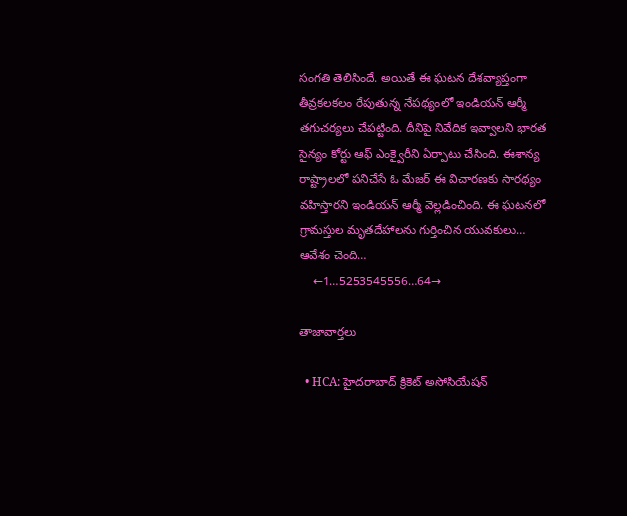సంగతి తెలిసిందే. అయితే ఈ ఘటన దేశవ్యాప్తంగా తీవ్రకలకలం రేపుతున్న నేపథ్యంలో ఇండియన్ ఆర్మీ తగుచర్యలు చేపట్టింది. దీనిపై నివేదిక ఇవ్వాలని భారత సైన్యం కోర్టు ఆఫ్ ఎంక్వైరీని ఏర్పాటు చేసింది. ఈశాన్య రాష్ట్రాలలో పనిచేసే ఓ మేజర్ ఈ విచారణకు సారథ్యం వహిస్తారని ఇండియన్ ఆర్మీ వెల్లడించింది. ఈ ఘటనలో గ్రామస్తుల మృతదేహాలను గుర్తించిన యువకులు… ఆవేశం చెంది…
    ←1…5253545556…64→

తాజావార్తలు

  • HCA: హైదరాబాద్ క్రికెట్ అసోసియేషన్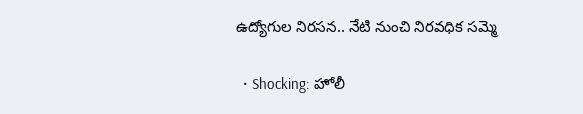ఉద్యోగుల నిరసన.. నేటి నుంచి నిరవధిక సమ్మె

  • Shocking: హోలీ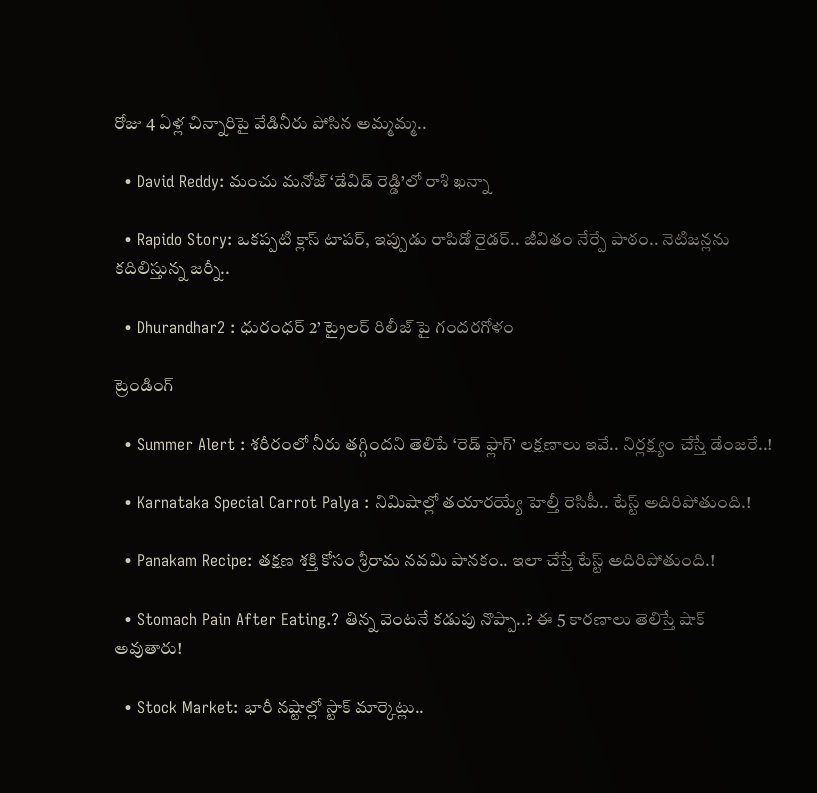రోజు 4 ఏళ్ల చిన్నారిపై వేడినీరు పోసిన అమ్మమ్మ..

  • David Reddy: మంచు మనోజ్ ‘డేవిడ్ రెడ్డి’లో రాశి ఖన్నా

  • Rapido Story: ఒకప్పటి క్లాస్ టాపర్, ఇప్పుడు రాపిడో రైడర్.. జీవితం నేర్పే పాఠం.. నెటిజన్లను కదిలిస్తున్న జర్నీ..

  • Dhurandhar2 : ధురంధర్ 2’ ట్రైలర్ రిలీజ్ పై గందరగోళం

ట్రెండింగ్‌

  • Summer Alert : శరీరంలో నీరు తగ్గిందని తెలిపే ‘రెడ్ ఫ్లాగ్’ లక్షణాలు ఇవే.. నిర్లక్ష్యం చేస్తే డేంజరే..!

  • Karnataka Special Carrot Palya : నిమిషాల్లో తయారయ్యే హెల్తీ రెసిపీ.. టేస్ట్ అదిరిపోతుంది.!

  • Panakam Recipe: తక్షణ శక్తి కోసం శ్రీరామ నవమి పానకం.. ఇలా చేస్తే టేస్ట్ అదిరిపోతుంది.!

  • Stomach Pain After Eating.? తిన్న వెంటనే కడుపు నొప్పా..? ఈ 5 కారణాలు తెలిస్తే షాక్ అవుతారు!

  • Stock Market: భారీ నష్టాల్లో స్టాక్‌ మార్కెట్లు..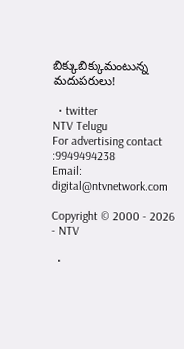బిక్కుబిక్కుమంటున్న మదుపరులు!

  • twitter
NTV Telugu
For advertising contact :9949494238
Email: digital@ntvnetwork.com

Copyright © 2000 - 2026 - NTV

  •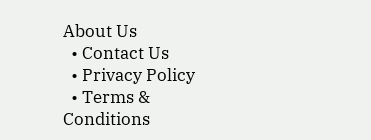About Us
  • Contact Us
  • Privacy Policy
  • Terms & Conditions